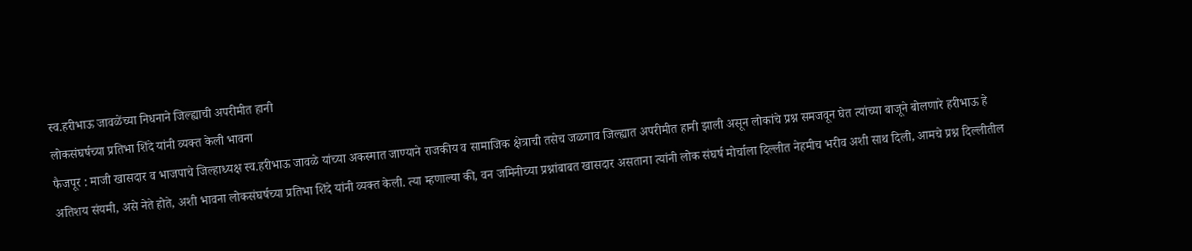स्व.हरीभाऊ जावळेंच्या निधनाने जिल्ह्याची अपरीमीत हानी
लोकसंघर्षच्या प्रतिभा शिंदे यांनी व्यक्त केली भावना
फैजपूर : माजी खासदार व भाजपाचे जिल्हाध्यक्ष स्व.हरीभाऊ जावळे यांच्या अकस्मात जाण्याने राजकीय व सामाजिक क्षेत्राची तसेच जळगाव जिल्ह्यात अपरीमीत हानी झाली असून लोकांचे प्रश्न समजवून घेत त्यांच्या बाजूने बोलणारे हरीभाऊ हे अतिशय संयमी, असे नेते होते, अशी भावना लोकसंघर्षच्या प्रतिभा शिंदे यांनी व्यक्त केली. त्या म्हणाल्या की, वन जमिनीच्या प्रश्नांबाबत खासदार असताना त्यांनी लोक संघर्ष मोर्चाला दिल्लीत नेहमीच भरीव अशी साथ दिली, आमचे प्रश्न दिल्लीतील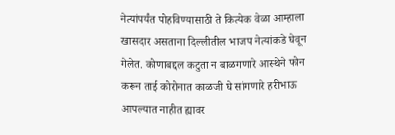नेत्यांपर्यंत पोहविण्यासाठी ते कित्येक वेळा आम्हाला खासदार असताना दिल्लीतील भाजप नेत्यांकडे घेवून गेलेत. कोणाबद्दल कटुता न बाळगणारे आस्थेने फोन करून ताई कोरोनात काळजी घे सांगणारे हरीभाऊ आपल्यात नाहीत ह्यावर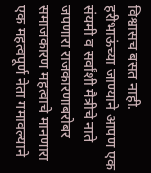विश्वासच बसत नाही. हरीभाऊंच्या जाण्याने आपण एक संयमी व सर्वांशी मैत्रीचे नाते जपणारा राजकारणाबरोबर समाजकारण महत्वाचे मानणारा एक महत्वपूर्ण नेता गमावल्याने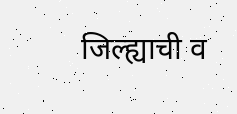जिल्ह्याची व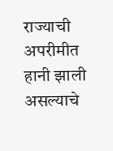राज्याची अपरीमीत हानी झाली असल्याचे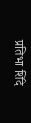प्रतिभा शिंदे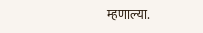म्हणाल्या.